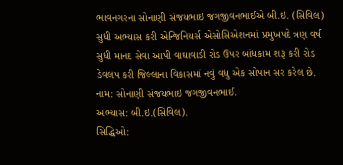ભાવનગરના સોનાણી સંજયભાઇ જગજીવનભાઈએ બી.ઇ. (સિવિલ) સુધી અભ્યાસ કરી એન્જિનિયર્સ એસોસિએશનમાં પ્રમુખપદે ત્રણ વર્ષ સુધી માનદ સેવા આપી વાઘાવાડી રોડ ઉપર બાંધકામ શરૂ કરી રોડ ડેવલપ કરી જિલ્લાના વિકાસમાં નવું વધુ એક સોપાન સર કરેલ છે.
નામ: સોનાણી સંજયભાઇ જગજીવનભાઈ.
અભ્યાસ: બી.ઇ.(સિવિલ).
સિદ્ધિઓ: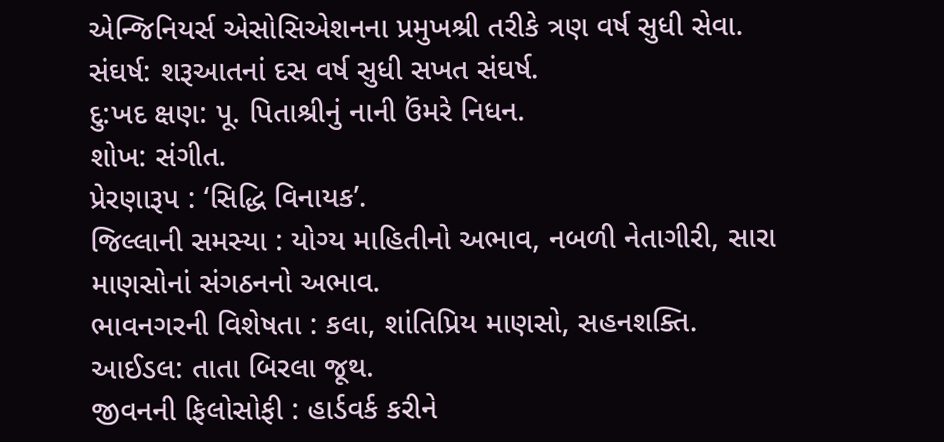એન્જિનિયર્સ એસોસિએશનના પ્રમુખશ્રી તરીકે ત્રણ વર્ષ સુધી સેવા.
સંઘર્ષ: શરૂઆતનાં દસ વર્ષ સુધી સખત સંઘર્ષ.
દુ:ખદ ક્ષણ: પૂ. પિતાશ્રીનું નાની ઉંમરે નિધન.
શોખ: સંગીત.
પ્રેરણારૂપ : ‘સિદ્ધિ વિનાયક’.
જિલ્લાની સમસ્યા : યોગ્ય માહિતીનો અભાવ, નબળી નેતાગીરી, સારા માણસોનાં સંગઠનનો અભાવ.
ભાવનગરની વિશેષતા : કલા, શાંતિપ્રિય માણસો, સહનશક્તિ.
આઈડલ: તાતા બિરલા જૂથ.
જીવનની ફિલોસોફી : હાર્ડવર્ક કરીને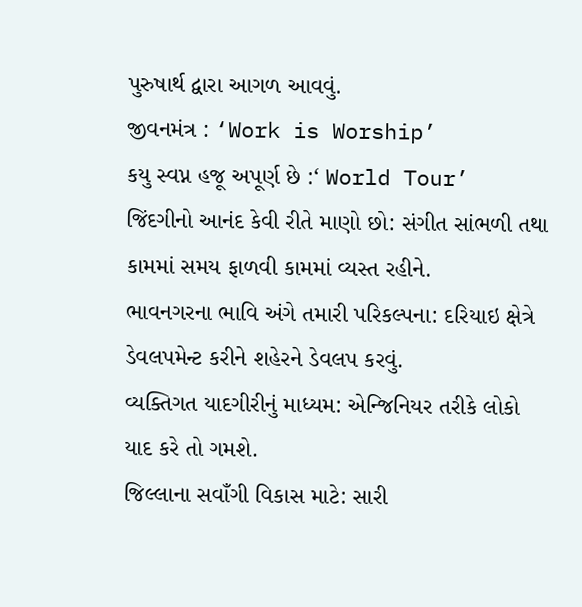પુરુષાર્થ દ્વારા આગળ આવવું.
જીવનમંત્ર : ‘Work is Worship’
કયુ સ્વપ્ન હજૂ અપૂર્ણ છે :‘ World Tour’
જિંદગીનો આનંદ કેવી રીતે માણો છો: સંગીત સાંભળી તથા કામમાં સમય ફાળવી કામમાં વ્યસ્ત રહીને.
ભાવનગરના ભાવિ અંગે તમારી પરિકલ્પના: દરિયાઇ ક્ષેત્રે ડેવલપમેન્ટ કરીને શહેરને ડેવલપ કરવું.
વ્યક્તિગત યાદગીરીનું માધ્યમ: એન્જિનિયર તરીકે લોકો યાદ કરે તો ગમશે.
જિલ્લાના સવાઁગી વિકાસ માટે: સારી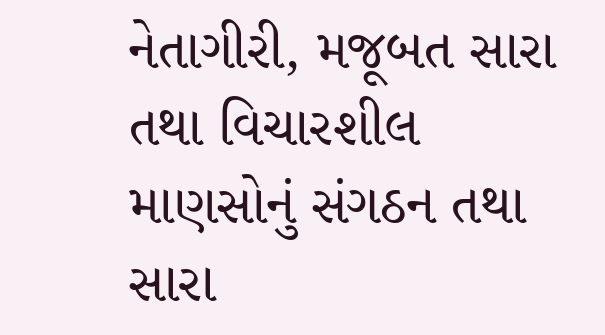નેતાગીરી, મજૂબત સારા તથા વિચારશીલ માણસોનું સંગઠન તથા સારા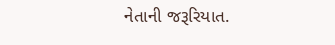નેતાની જરૂરિયાત.